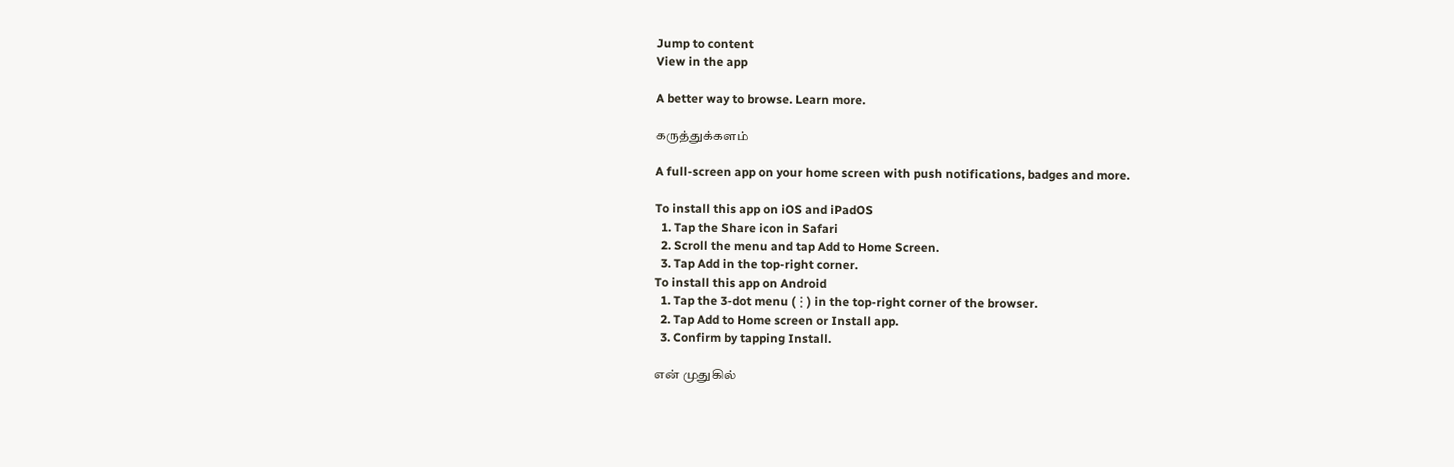Jump to content
View in the app

A better way to browse. Learn more.

கருத்துக்களம்

A full-screen app on your home screen with push notifications, badges and more.

To install this app on iOS and iPadOS
  1. Tap the Share icon in Safari
  2. Scroll the menu and tap Add to Home Screen.
  3. Tap Add in the top-right corner.
To install this app on Android
  1. Tap the 3-dot menu (⋮) in the top-right corner of the browser.
  2. Tap Add to Home screen or Install app.
  3. Confirm by tapping Install.

என் முதுகில்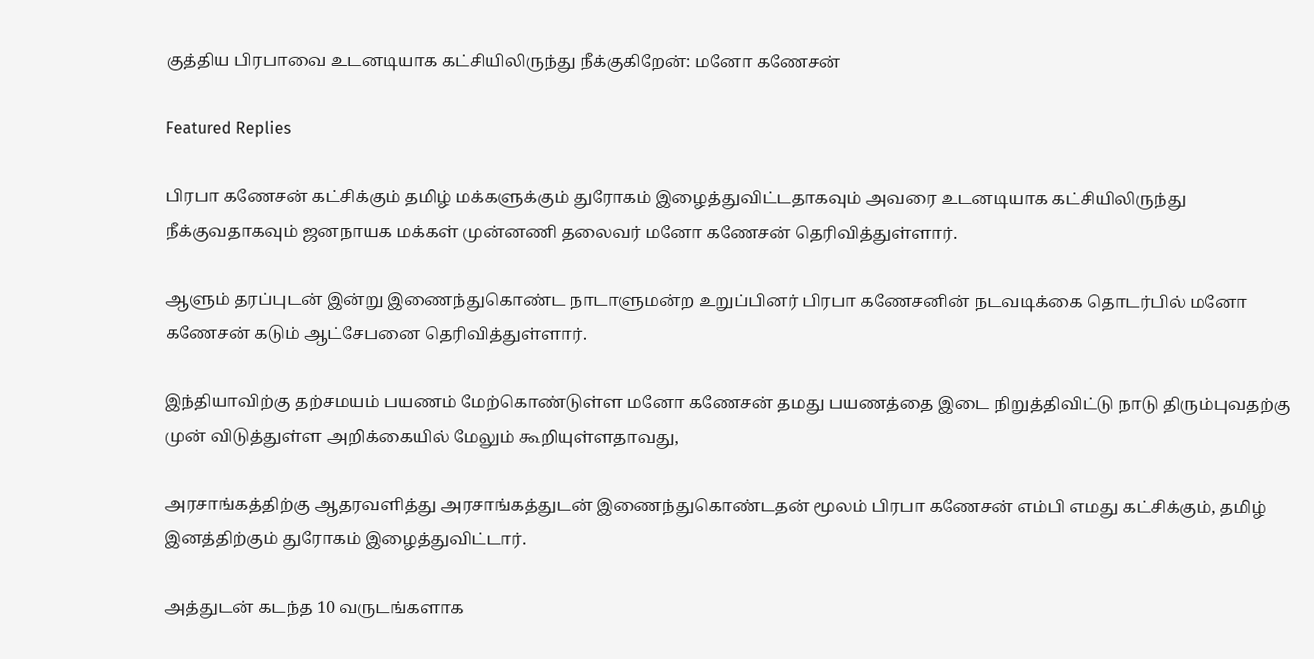குத்திய பிரபாவை உடனடியாக கட்சியிலிருந்து நீக்குகிறேன்: மனோ கணேசன்

Featured Replies

பிரபா கணேசன் கட்சிக்கும் தமிழ் மக்களுக்கும் துரோகம் இழைத்துவிட்டதாகவும் அவரை உடனடியாக கட்சியிலிருந்து நீக்குவதாகவும் ஜனநாயக மக்கள் முன்னணி தலைவர் மனோ கணேசன் தெரிவித்துள்ளார்.

ஆளும் தரப்புடன் இன்று இணைந்துகொண்ட நாடாளுமன்ற உறுப்பினர் பிரபா கணேசனின் நடவடிக்கை தொடர்பில் மனோ கணேசன் கடும் ஆட்சேபனை தெரிவித்துள்ளார்.

இந்தியாவிற்கு தற்சமயம் பயணம் மேற்கொண்டுள்ள மனோ கணேசன் தமது பயணத்தை இடை நிறுத்திவிட்டு நாடு திரும்புவதற்கு முன் விடுத்துள்ள அறிக்கையில் மேலும் கூறியுள்ளதாவது,

அரசாங்கத்திற்கு ஆதரவளித்து அரசாங்கத்துடன் இணைந்துகொண்டதன் மூலம் பிரபா கணேசன் எம்பி எமது கட்சிக்கும், தமிழ் இனத்திற்கும் துரோகம் இழைத்துவிட்டார்.

அத்துடன் கடந்த 10 வருடங்களாக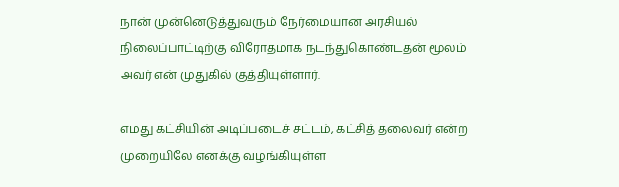நான் முன்னெடுத்துவரும் நேர்மையான அரசியல் நிலைப்பாட்டிற்கு விரோதமாக நடந்துகொண்டதன் மூலம் அவர் என் முதுகில் குத்தியுள்ளார்.

எமது கட்சியின் அடிப்படைச் சட்டம், கட்சித் தலைவர் என்ற முறையிலே எனக்கு வழங்கியுள்ள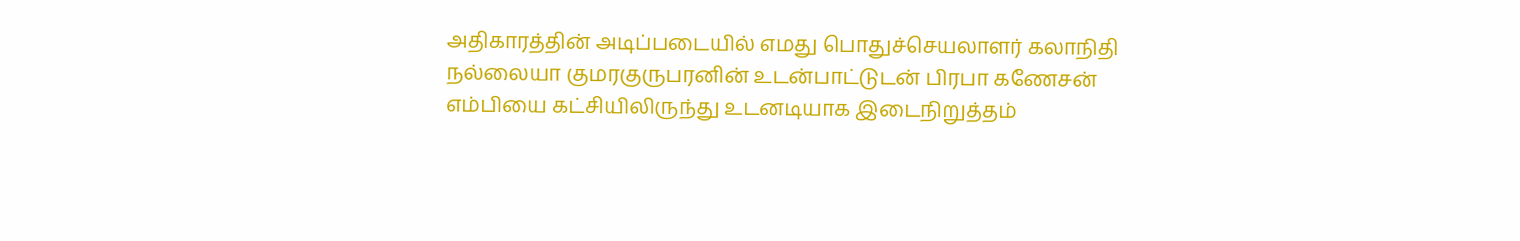அதிகாரத்தின் அடிப்படையில் எமது பொதுச்செயலாளர் கலாநிதி நல்லையா குமரகுருபரனின் உடன்பாட்டுடன் பிரபா கணேசன் எம்பியை கட்சியிலிருந்து உடனடியாக இடைநிறுத்தம்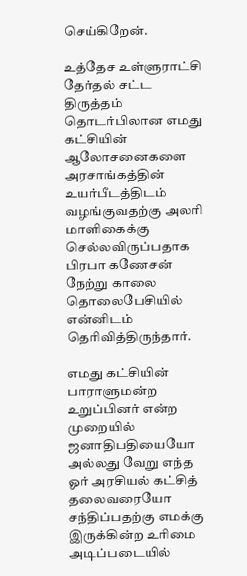செய்கிறேன்.

உத்தேச உள்ளுராட்சி தேர்தல் சட்ட திருத்தம் தொடர்பிலான எமது கட்சியின் ஆலோசனைகளை அரசாங்கத்தின் உயர்பீடத்திடம் வழங்குவதற்கு அலரி மாளிகைக்கு செல்லவிருப்பதாக பிரபா கணேசன் நேற்று காலை தொலைபேசியில் என்னிடம் தெரிவித்திருந்தார்.

எமது கட்சியின் பாராளுமன்ற உறுப்பினர் என்ற முறையில் ஜனாதிபதியையோ அல்லது வேறு எந்த ஓர் அரசியல் கட்சித் தலைவரையோ சந்திப்பதற்கு எமக்கு இருக்கின்ற உரிமை அடிப்படையில்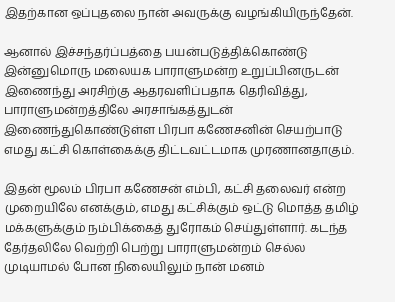இதற்கான ஒப்புதலை நான் அவருக்கு வழங்கியிருந்தேன்.

ஆனால் இச்சந்தர்ப்பத்தை பயன்படுத்திக்கொண்டு இன்னுமொரு மலையக பாராளுமன்ற உறுப்பினருடன் இணைந்து அரசிற்கு ஆதரவளிப்பதாக தெரிவித்து, பாராளுமன்றத்திலே அரசாங்கத்துடன் இணைந்துகொண்டுள்ள பிரபா கணேசனின் செயற்பாடு எமது கட்சி கொள்கைக்கு திட்டவட்டமாக முரணானதாகும்.

இதன் மூலம் பிரபா கணேசன் எம்பி, கட்சி தலைவர் என்ற முறையிலே எனக்கும், எமது கட்சிக்கும் ஒட்டு மொத்த தமிழ் மக்களுக்கும் நம்பிக்கைத் துரோகம் செய்துள்ளார். கடந்த தேர்தலிலே வெற்றி பெற்று பாராளுமன்றம் செல்ல முடியாமல் போன நிலையிலும் நான் மனம்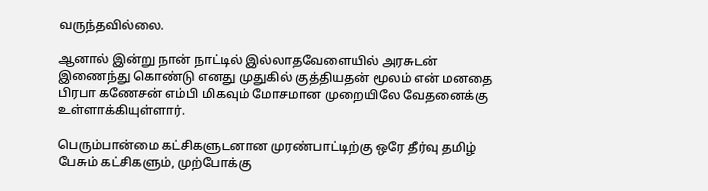வருந்தவில்லை.

ஆனால் இன்று நான் நாட்டில் இல்லாதவேளையில் அரசுடன் இணைந்து கொண்டு எனது முதுகில் குத்தியதன் மூலம் என் மனதை பிரபா கணேசன் எம்பி மிகவும் மோசமான முறையிலே வேதனைக்கு உள்ளாக்கியுள்ளார்.

பெரும்பான்மை கட்சிகளுடனான முரண்பாட்டிற்கு ஒரே தீர்வு தமிழ் பேசும் கட்சிகளும், முற்போக்கு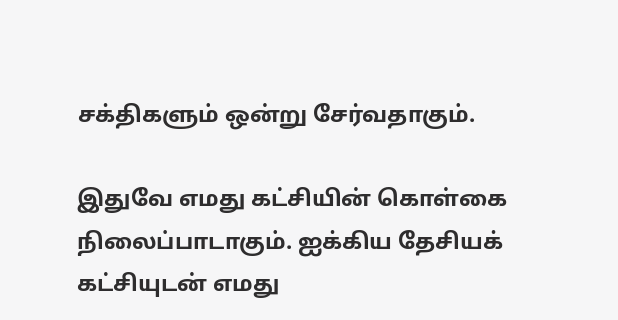சக்திகளும் ஒன்று சேர்வதாகும்.

இதுவே எமது கட்சியின் கொள்கை நிலைப்பாடாகும். ஐக்கிய தேசியக் கட்சியுடன் எமது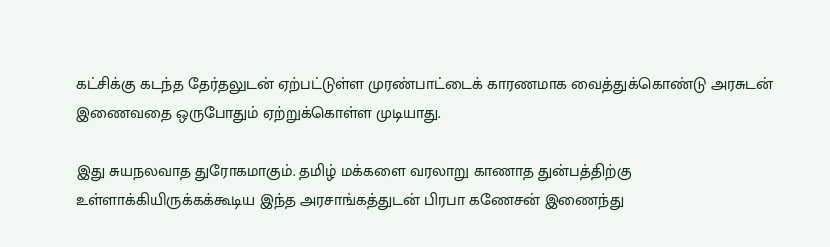கட்சிக்கு கடந்த தேர்தலுடன் ஏற்பட்டுள்ள முரண்பாட்டைக் காரணமாக வைத்துக்கொண்டு அரசுடன் இணைவதை ஒருபோதும் ஏற்றுக்கொள்ள முடியாது.

இது சுயநலவாத துரோகமாகும். தமிழ் மக்களை வரலாறு காணாத துன்பத்திற்கு உள்ளாக்கியிருக்கக்கூடிய இந்த அரசாங்கத்துடன் பிரபா கணேசன் இணைந்து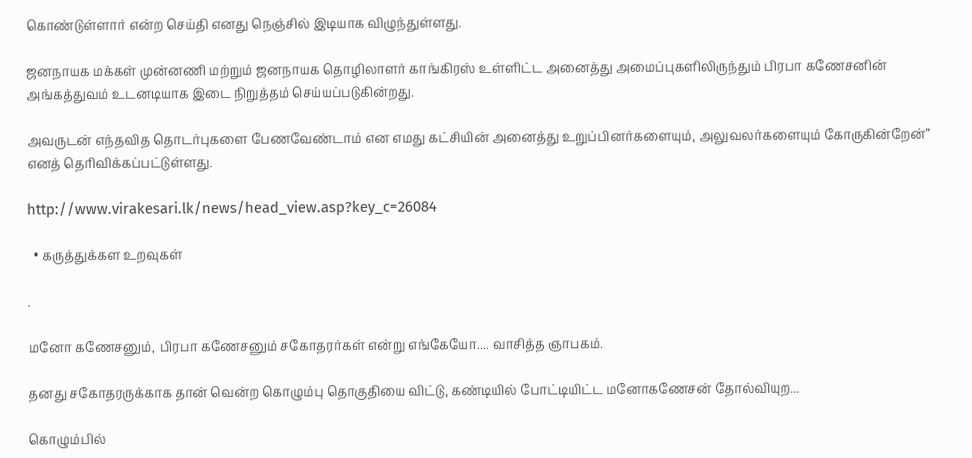கொண்டுள்ளார் என்ற செய்தி எனது நெஞ்சில் இடியாக விழுந்துள்ளது.

ஜனநாயக மக்கள் முன்னணி மற்றும் ஜனநாயக தொழிலாளர் காங்கிரஸ் உள்ளிட்ட அனைத்து அமைப்புகளிலிருந்தும் பிரபா கணேசனின் அங்கத்துவம் உடனடியாக இடை நிறுத்தம் செய்யப்படுகின்றது.

அவருடன் எந்தவித தொடர்புகளை பேணவேண்டாம் என எமது கட்சியின் அனைத்து உறுப்பினர்களையும், அலுவலர்களையும் கோருகின்றேன்” எனத் தெரிவிக்கப்பட்டுள்ளது.

http://www.virakesari.lk/news/head_view.asp?key_c=26084

  • கருத்துக்கள உறவுகள்

.

மனோ கணேசனும், பிரபா கணேசனும் சகோதரர்கள் என்று எங்கேயோ.... வாசித்த ஞாபகம்.

தனது சகோதரருக்காக தான் வென்ற கொழும்பு தொகுதியை விட்டு, கண்டியில் போட்டியிட்ட மனோகணேசன் தோல்வியுற...

கொழும்பில்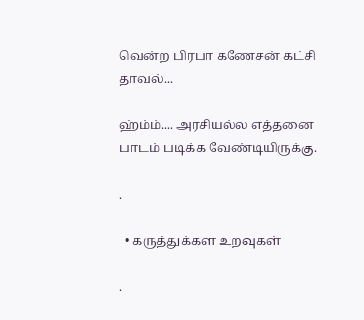வென்ற பிரபா கணேசன் கட்சி தாவல்...

ஹ்ம்ம்.... அரசியல்ல எத்தனை பாடம் படிக்க வேண்டியிருக்கு.

.

  • கருத்துக்கள உறவுகள்

.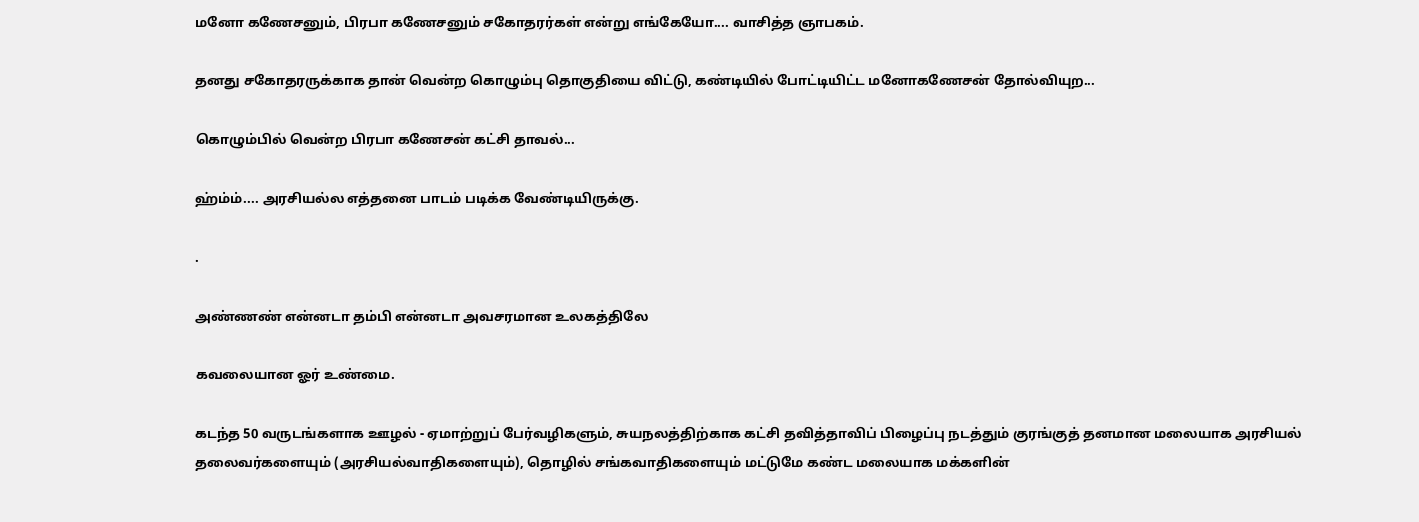மனோ கணேசனும், பிரபா கணேசனும் சகோதரர்கள் என்று எங்கேயோ.... வாசித்த ஞாபகம்.

தனது சகோதரருக்காக தான் வென்ற கொழும்பு தொகுதியை விட்டு, கண்டியில் போட்டியிட்ட மனோகணேசன் தோல்வியுற...

கொழும்பில் வென்ற பிரபா கணேசன் கட்சி தாவல்...

ஹ்ம்ம்.... அரசியல்ல எத்தனை பாடம் படிக்க வேண்டியிருக்கு.

.

அண்ணண் என்னடா தம்பி என்னடா அவசரமான உலகத்திலே

கவலையான ஓர் உண்மை.

கடந்த 50 வருடங்களாக ஊழல் - ஏமாற்றுப் பேர்வழிகளும், சுயநலத்திற்காக கட்சி தவித்தாவிப் பிழைப்பு நடத்தும் குரங்குத் தனமான மலையாக அரசியல் தலைவர்களையும் (அரசியல்வாதிகளையும்), தொழில் சங்கவாதிகளையும் மட்டுமே கண்ட மலையாக மக்களின்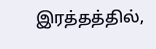இரத்தத்தில்,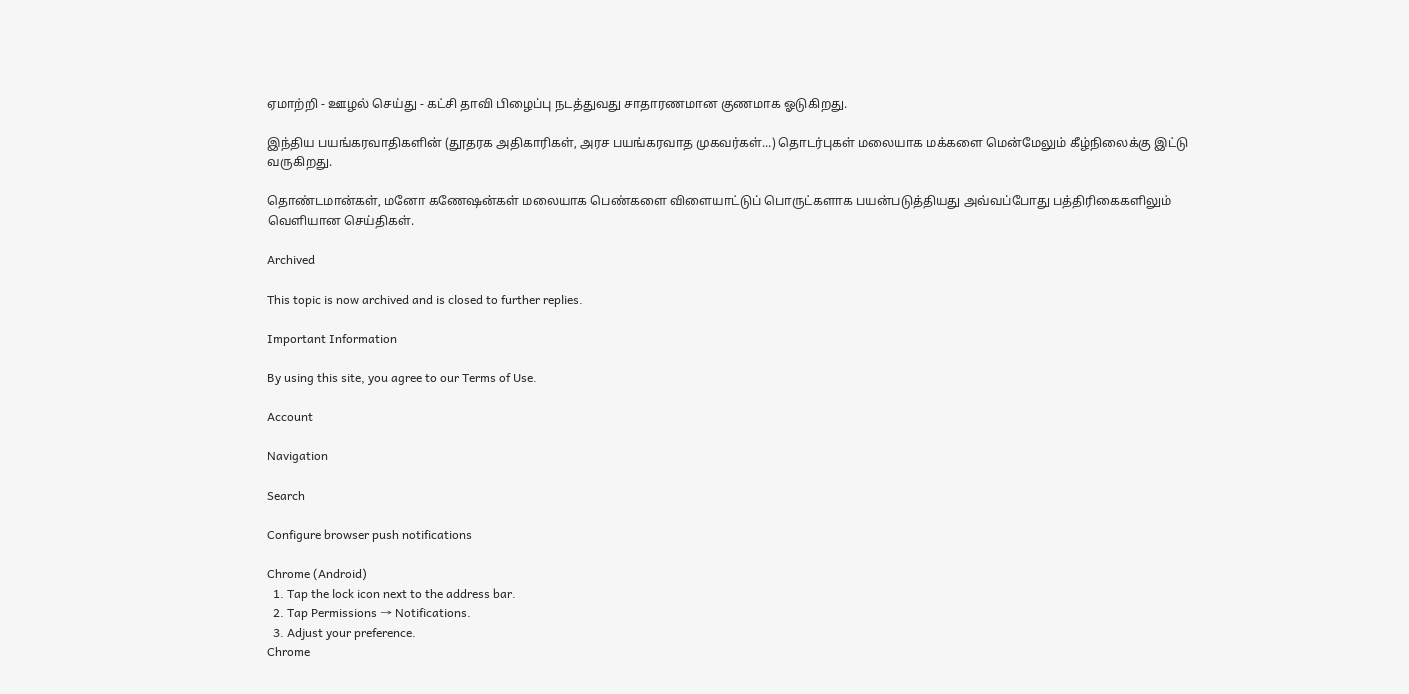ஏமாற்றி - ஊழல் செய்து - கட்சி தாவி பிழைப்பு நடத்துவது சாதாரணமான குணமாக ஓடுகிறது.

இந்திய பயங்கரவாதிகளின் (தூதரக அதிகாரிகள், அரச பயங்கரவாத முகவர்கள்...) தொடர்புகள் மலையாக மக்களை மென்மேலும் கீழ்நிலைக்கு இட்டு வருகிறது.

தொண்டமான்கள், மனோ கணேஷன்கள் மலையாக பெண்களை விளையாட்டுப் பொருட்களாக பயன்படுத்தியது அவ்வப்போது பத்திரிகைகளிலும் வெளியான செய்திகள்.

Archived

This topic is now archived and is closed to further replies.

Important Information

By using this site, you agree to our Terms of Use.

Account

Navigation

Search

Configure browser push notifications

Chrome (Android)
  1. Tap the lock icon next to the address bar.
  2. Tap Permissions → Notifications.
  3. Adjust your preference.
Chrome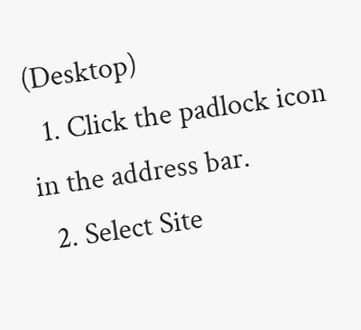(Desktop)
  1. Click the padlock icon in the address bar.
  2. Select Site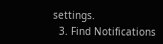settings.
  3. Find Notifications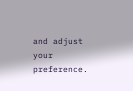and adjust your preference.